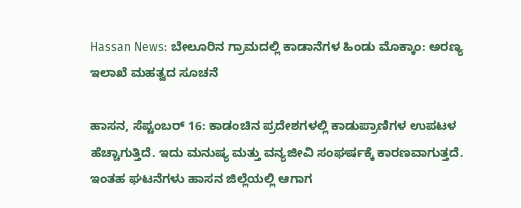Hassan News: ಬೇಲೂರಿನ ಗ್ರಾಮದಲ್ಲಿ ಕಾಡಾನೆಗಳ ಹಿಂಡು ಮೊಕ್ಕಾಂ: ಅರಣ್ಯ ಇಲಾಖೆ ಮಹತ್ವದ ಸೂಚನೆ

ಹಾಸನ, ಸೆಪ್ಟಂಬರ್ 16: ಕಾಡಂಚಿನ ಪ್ರದೇಶಗಳಲ್ಲಿ ಕಾಡುಪ್ರಾಣಿಗಳ ಉಪಟಳ ಹೆಚ್ಚಾಗುತ್ತಿದೆ. ಇದು ಮನುಷ್ಯ ಮತ್ತು ವನ್ಯಜೀವಿ ಸಂಘರ್ಷಕ್ಕೆ ಕಾರಣವಾಗುತ್ತದೆ. ಇಂತಹ ಘಟನೆಗಳು ಹಾಸನ ಜಿಲ್ಲೆಯಲ್ಲಿ ಆಗಾಗ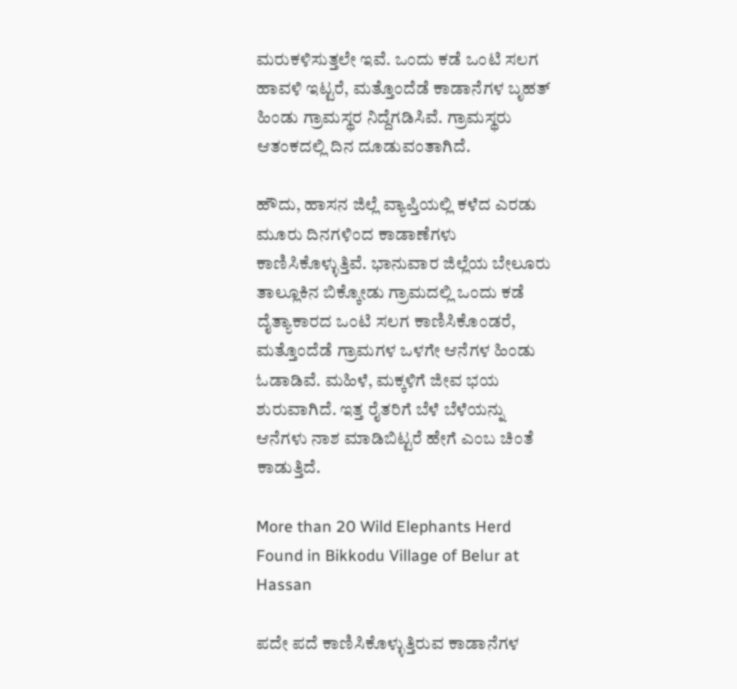ಮರುಕಳಿಸುತ್ತಲೇ ಇವೆ. ಒಂದು ಕಡೆ ಒಂಟಿ ಸಲಗ ಹಾವಳಿ ಇಟ್ಟರೆ, ಮತ್ತೊಂದೆಡೆ ಕಾಡಾನೆಗಳ ಬೃಹತ್ ಹಿಂಡು ಗ್ರಾಮಸ್ಥರ ನಿದ್ದೆಗಡಿಸಿವೆ. ಗ್ರಾಮಸ್ಥರು ಆತಂಕದಲ್ಲಿ ದಿನ ದೂಡುವಂತಾಗಿದೆ.

ಹೌದು, ಹಾಸನ ಜಿಲ್ಲೆ ವ್ಯಾಪ್ತಿಯಲ್ಲಿ ಕಳೆದ ಎರಡು ಮೂರು ದಿನಗಳಿಂದ ಕಾಡಾಣೆಗಳು ಕಾಣಿಸಿಕೊಳ್ಳುತ್ತಿವೆ. ಭಾನುವಾರ ಜಿಲ್ಲೆಯ ಬೇಲೂರು ತಾಲ್ಲೂಕಿನ ಬಿಕ್ಕೋಡು ಗ್ರಾಮದಲ್ಲಿ ಒಂದು ಕಡೆ ದೈತ್ಯಾಕಾರದ ಒಂಟಿ ಸಲಗ ಕಾಣಿಸಿಕೊಂಡರೆ, ಮತ್ತೊಂದೆಡೆ ಗ್ರಾಮಗಳ ಒಳಗೇ ಆನೆಗಳ ಹಿಂಡು ಓಡಾಡಿವೆ. ಮಹಿಳೆ, ಮಕ್ಕಳಿಗೆ ಜೀವ ಭಯ ಶುರುವಾಗಿದೆ. ಇತ್ತ ರೈತರಿಗೆ ಬೆಳೆ ಬೆಳೆಯನ್ನು ಆನೆಗಳು ನಾಶ ಮಾಡಿಬಿಟ್ಟರೆ ಹೇಗೆ ಎಂಬ ಚಿಂತೆ ಕಾಡುತ್ತಿದೆ.

More than 20 Wild Elephants Herd Found in Bikkodu Village of Belur at Hassan

ಪದೇ ಪದೆ ಕಾಣಿಸಿಕೊಳ್ಳುತ್ತಿರುವ ಕಾಡಾನೆಗಳ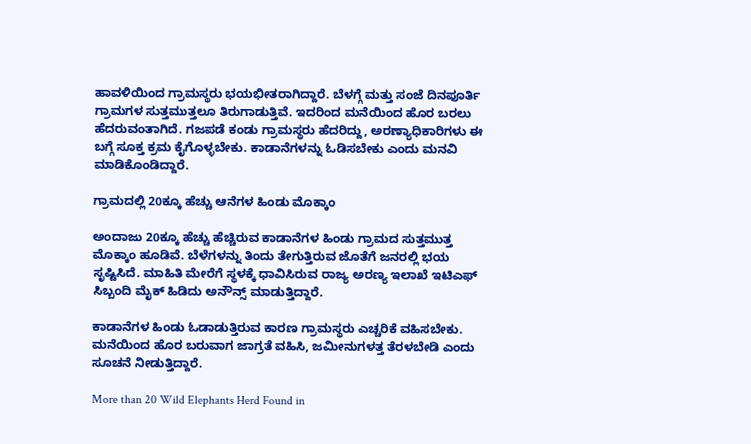ಹಾವಳಿಯಿಂದ ಗ್ರಾಮಸ್ಥರು ಭಯಭೀತರಾಗಿದ್ದಾರೆ. ಬೆಳಗ್ಗೆ ಮತ್ತು ಸಂಜೆ ದಿನಪೂರ್ತಿ ಗ್ರಾಮಗಳ ಸುತ್ತಮುತ್ತಲೂ ತಿರುಗಾಡುತ್ತಿವೆ. ಇದರಿಂದ ಮನೆಯಿಂದ ಹೊರ ಬರಲು ಹೆದರುವಂತಾಗಿದೆ. ಗಜಪಡೆ ಕಂಡು ಗ್ರಾಮಸ್ಥರು ಹೆದರಿದ್ದು, ಅರಣ್ಯಾಧಿಕಾರಿಗಳು ಈ ಬಗ್ಗೆ ಸೂಕ್ತ ಕ್ರಮ ಕೈಗೊಳ್ಳಬೇಕು. ಕಾಡಾನೆಗಳನ್ನು ಓಡಿಸಬೇಕು ಎಂದು ಮನವಿ ಮಾಡಿಕೊಂಡಿದ್ದಾರೆ.

ಗ್ರಾಮದಲ್ಲಿ 20ಕ್ಕೂ ಹೆಚ್ಚು ಆನೆಗಳ ಹಿಂಡು ಮೊಕ್ಕಾಂ

ಅಂದಾಜು 20ಕ್ಕೂ ಹೆಚ್ಚು ಹೆಚ್ಚಿರುವ ಕಾಡಾನೆಗಳ ಹಿಂಡು ಗ್ರಾಮದ ಸುತ್ತಮುತ್ತ ಮೊಕ್ಕಾಂ ಹೂಡಿವೆ. ಬೆಳೆಗಳನ್ನು ತಿಂದು ತೇಗುತ್ತಿರುವ ಜೊತೆಗೆ ಜನರಲ್ಲಿ ಭಯ ಸೃಷ್ಟಿಸಿದೆ. ಮಾಹಿತಿ ಮೇರೆಗೆ ಸ್ಥಳಕ್ಕೆ ಧಾವಿಸಿರುವ ರಾಜ್ಯ ಅರಣ್ಯ ಇಲಾಖೆ ಇಟಿಎಫ್ ಸಿಬ್ಬಂದಿ ಮೈಕ್ ಹಿಡಿದು ಅನೌನ್ಸ್ ಮಾಡುತ್ತಿದ್ದಾರೆ.

ಕಾಡಾನೆಗಳ ಹಿಂಡು ಓಡಾಡುತ್ತಿರುವ ಕಾರಣ ಗ್ರಾಮಸ್ಥರು ಎಚ್ಚರಿಕೆ ವಹಿಸಬೇಕು. ಮನೆಯಿಂದ ಹೊರ ಬರುವಾಗ ಜಾಗ್ರತೆ ವಹಿಸಿ, ಜಮೀನುಗಳತ್ತ ತೆರಳಬೇಡಿ ಎಂದು ಸೂಚನೆ ನೀಡುತ್ತಿದ್ದಾರೆ.

More than 20 Wild Elephants Herd Found in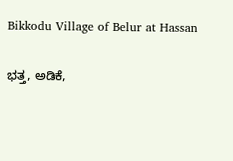Bikkodu Village of Belur at Hassan

ಭತ್ತ, ಅಡಿಕೆ,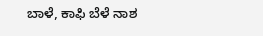ಬಾಳೆ, ಕಾಫಿ ಬೆಳೆ ನಾಶ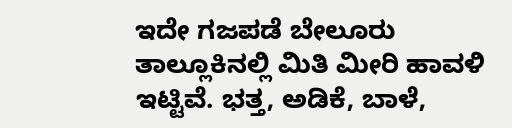ಇದೇ ಗಜಪಡೆ ಬೇಲೂರು ತಾಲ್ಲೂಕಿನಲ್ಲಿ ಮಿತಿ ಮೀರಿ ಹಾವಳಿ ಇಟ್ಟಿವೆ. ಭತ್ತ, ಅಡಿಕೆ, ಬಾಳೆ,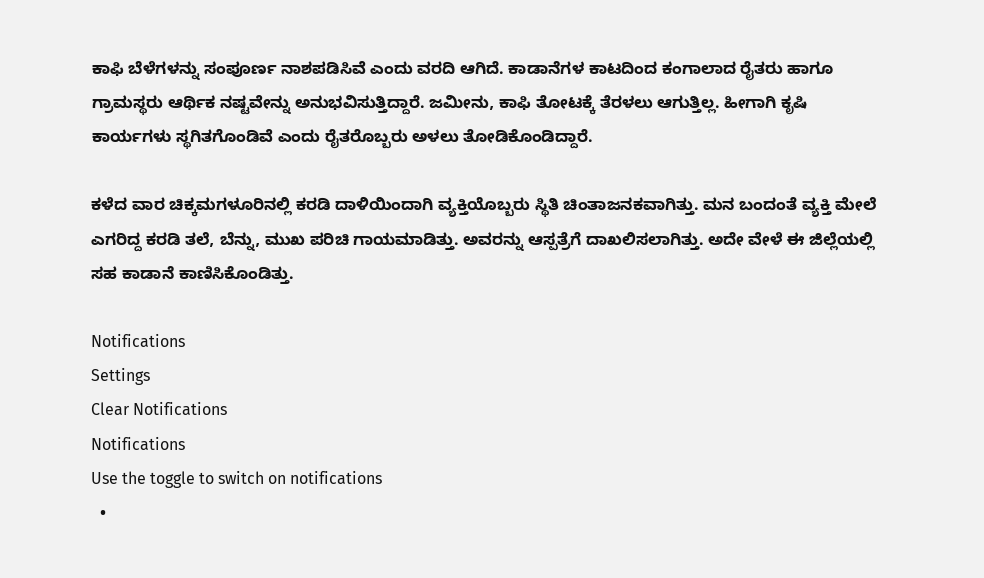ಕಾಫಿ ಬೆಳೆಗಳನ್ನು ಸಂಪೂರ್ಣ ನಾಶಪಡಿಸಿವೆ ಎಂದು ವರದಿ ಆಗಿದೆ. ಕಾಡಾನೆಗಳ ಕಾಟದಿಂದ ಕಂಗಾಲಾದ ರೈತರು ಹಾಗೂ ಗ್ರಾಮಸ್ಥರು ಆರ್ಥಿಕ ನಷ್ಟವೇನ್ನು ಅನುಭವಿಸುತ್ತಿದ್ದಾರೆ. ಜಮೀನು, ಕಾಫಿ ತೋಟಕ್ಕೆ ತೆರಳಲು ಆಗುತ್ತಿಲ್ಲ. ಹೀಗಾಗಿ ಕೃಷಿ ಕಾರ್ಯಗಳು ಸ್ಥಗಿತಗೊಂಡಿವೆ ಎಂದು ರೈತರೊಬ್ಬರು ಅಳಲು ತೋಡಿಕೊಂಡಿದ್ದಾರೆ.

ಕಳೆದ ವಾರ ಚಿಕ್ಕಮಗಳೂರಿನಲ್ಲಿ ಕರಡಿ ದಾಳಿಯಿಂದಾಗಿ ವ್ಯಕ್ತಿಯೊಬ್ಬರು ಸ್ಥಿತಿ ಚಿಂತಾಜನಕವಾಗಿತ್ತು. ಮನ ಬಂದಂತೆ ವ್ಯಕ್ತಿ ಮೇಲೆ ಎಗರಿದ್ದ ಕರಡಿ ತಲೆ, ಬೆನ್ನು, ಮುಖ ಪರಿಚಿ ಗಾಯಮಾಡಿತ್ತು. ಅವರನ್ನು ಆಸ್ಪತ್ರೆಗೆ ದಾಖಲಿಸಲಾಗಿತ್ತು. ಅದೇ ವೇಳೆ ಈ ಜಿಲ್ಲೆಯಲ್ಲಿ ಸಹ ಕಾಡಾನೆ ಕಾಣಿಸಿಕೊಂಡಿತ್ತು.

Notifications
Settings
Clear Notifications
Notifications
Use the toggle to switch on notifications
  •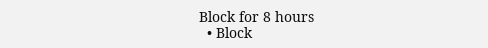Block for 8 hours
  • Block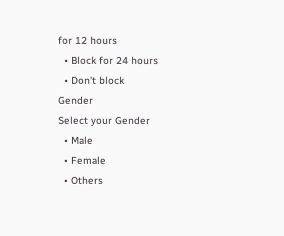for 12 hours
  • Block for 24 hours
  • Don't block
Gender
Select your Gender
  • Male
  • Female
  • Others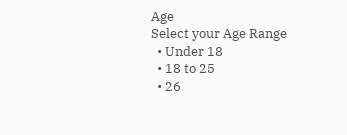Age
Select your Age Range
  • Under 18
  • 18 to 25
  • 26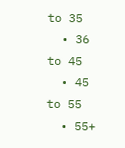to 35
  • 36 to 45
  • 45 to 55
  • 55+